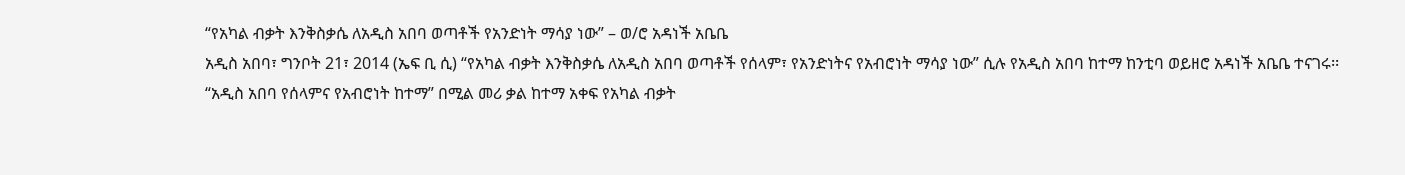“የአካል ብቃት እንቅስቃሴ ለአዲስ አበባ ወጣቶች የአንድነት ማሳያ ነው” – ወ/ሮ አዳነች አቤቤ
አዲስ አበባ፣ ግንቦት 21፣ 2014 (ኤፍ ቢ ሲ) “የአካል ብቃት እንቅስቃሴ ለአዲስ አበባ ወጣቶች የሰላም፣ የአንድነትና የአብሮነት ማሳያ ነው” ሲሉ የአዲስ አበባ ከተማ ከንቲባ ወይዘሮ አዳነች አቤቤ ተናገሩ፡፡
“አዲስ አበባ የሰላምና የአብሮነት ከተማ” በሚል መሪ ቃል ከተማ አቀፍ የአካል ብቃት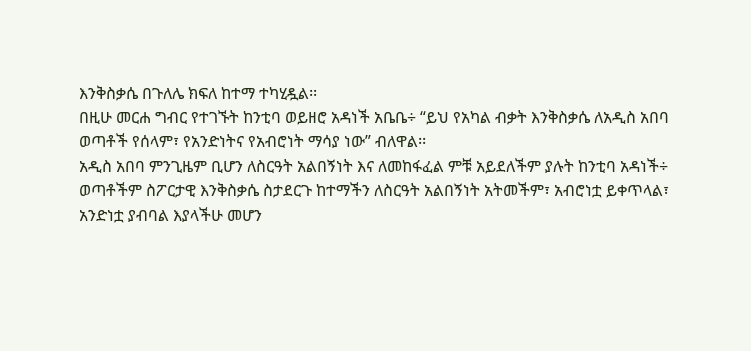እንቅስቃሴ በጉለሌ ክፍለ ከተማ ተካሂዷል፡፡
በዚሁ መርሐ ግብር የተገኙት ከንቲባ ወይዘሮ አዳነች አቤቤ÷ “ይህ የአካል ብቃት እንቅስቃሴ ለአዲስ አበባ ወጣቶች የሰላም፣ የአንድነትና የአብሮነት ማሳያ ነው” ብለዋል፡፡
አዲስ አበባ ምንጊዜም ቢሆን ለስርዓት አልበኝነት እና ለመከፋፈል ምቹ አይደለችም ያሉት ከንቲባ አዳነች÷ ወጣቶችም ስፖርታዊ እንቅስቃሴ ስታደርጉ ከተማችን ለስርዓት አልበኝነት አትመችም፣ አብሮነቷ ይቀጥላል፣ አንድነቷ ያብባል እያላችሁ መሆን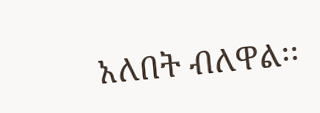አለበት ብለዋል፡፡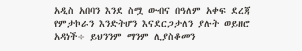አዲስ አበባን እንደ ስሟ ውብና በዓለም አቀፍ ደረጃ የምታኮራን እንድትሆን እናደርጋታለን ያሉት ወይዘሮ አዳነች÷ ይህንንም ማንም ሊያስቆመን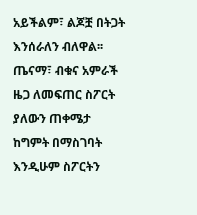አይችልም፣ ልጆቿ በትጋት እንሰራለን ብለዋል፡፡
ጤናማ፣ ብቁና አምራች ዜጋ ለመፍጠር ስፖርት ያለውን ጠቀሜታ ከግምት በማስገባት እንዲሁም ስፖርትን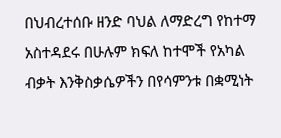በህብረተሰቡ ዘንድ ባህል ለማድረግ የከተማ አስተዳደሩ በሁሉም ክፍለ ከተሞች የአካል ብቃት እንቅስቃሴዎችን በየሳምንቱ በቋሚነት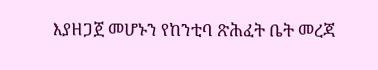እያዘጋጀ መሆኑን የከንቲባ ጽሕፈት ቤት መረጃ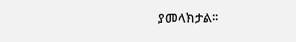ያመላክታል፡፡